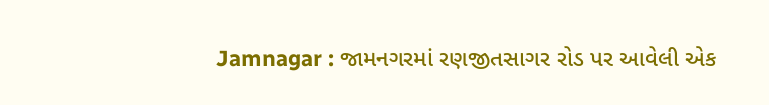Jamnagar : જામનગરમાં રણજીતસાગર રોડ પર આવેલી એક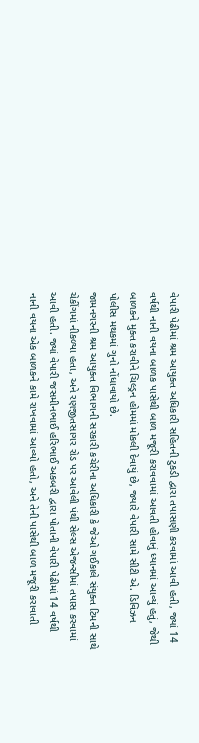વેપારી પેઢીમાં શ્રમ આયુક્ત અધિકારી સહિતની ટુકડી દ્વારા તપાસણી કરવામાં આવી હતી, જ્યાં 14 વર્ષથી નાની વયના બાળક પાસેથી બાળ મજૂરી કરાવવામાં આવતી હોવાનું ધ્યાનમાં આવ્યું હતું, જેથી બાળકને મુક્ત કરાવીને ચિલ્ડ્રન હોમમાં મોકલી દેવાયું છે, જ્યારે વેપારી સામે સીટી એ. ડિવિઝન પોલીસ મથકમાં ગુનો નોંધાવાયો છે.
જામનગરની શ્રમ આયુક્ત વિભાગની સરકારી કચેરીના અધિકારી કે જેઓ ગઈકાલે સંયુક્ત ટિમની સાથે ચેકીંગમાં નીકળ્યા હતા, અને રણજીતસાગર રોડ પર આવેલી પંથી સેલ્સ એજન્સીમાં તપાસ કરવામાં આવી હતી. જ્યાં વેપારી જસમીનભાઈ હરિભાઈ અકબરી દ્વારા પોતાની વેપારી પેઢીમાં 14 વર્ષથી નાની વયના એક બાળકને કામે રાખવામાં આવ્યો હતો, અને તેની પાસેથી બાળ મજૂરી કરાવાતી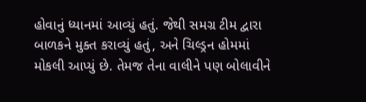હોવાનું ધ્યાનમાં આવ્યું હતું. જેથી સમગ્ર ટીમ દ્વારા બાળકને મુક્ત કરાવ્યું હતું, અને ચિલ્ડ્રન હોમમાં મોકલી આપ્યું છે. તેમજ તેના વાલીને પણ બોલાવીને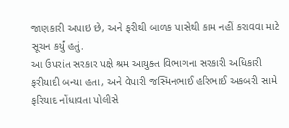જાણકારી અપાઇ છે, અને ફરીથી બાળક પાસેથી કામ નહીં કરાવવા માટે સૂચન કર્યું હતું.
આ ઉપરાંત સરકાર પક્ષે શ્રમ આયુક્ત વિભાગના સરકારી અધિકારી ફરીયાદી બન્યા હતા, અને વેપારી જસ્મિનભાઈ હરિભાઈ અકબરી સામે ફરિયાદ નોંધાવતા પોલીસે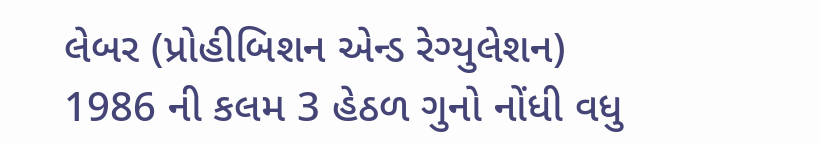લેબર (પ્રોહીબિશન એન્ડ રેગ્યુલેશન) 1986 ની કલમ 3 હેઠળ ગુનો નોંધી વધુ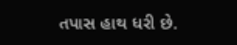તપાસ હાથ ધરી છે.